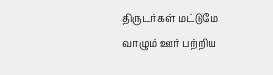திருடர்கள் மட்டுமே வாழும் ஊர் பற்றிய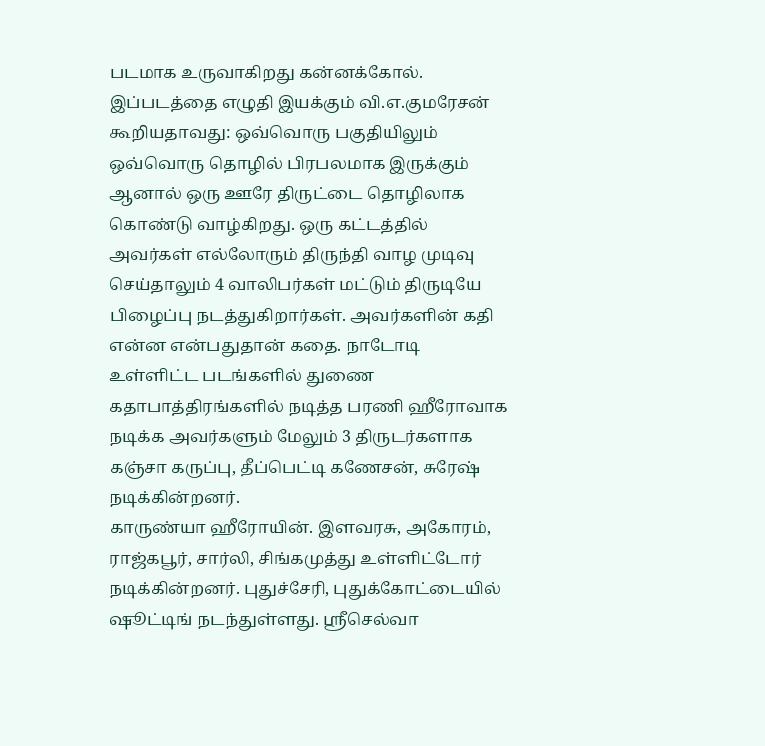படமாக உருவாகிறது கன்னக்கோல். இப்படத்தை எழுதி இயக்கும் வி.எ.குமரேசன் கூறியதாவது: ஒவ்வொரு பகுதியிலும் ஒவ்வொரு தொழில் பிரபலமாக இருக்கும் ஆனால் ஒரு ஊரே திருட்டை தொழிலாக கொண்டு வாழ்கிறது. ஒரு கட்டத்தில் அவர்கள் எல்லோரும் திருந்தி வாழ முடிவு செய்தாலும் 4 வாலிபர்கள் மட்டும் திருடியே பிழைப்பு நடத்துகிறார்கள். அவர்களின் கதி என்ன என்பதுதான் கதை. நாடோடி உள்ளிட்ட படங்களில் துணை கதாபாத்திரங்களில் நடித்த பரணி ஹீரோவாக நடிக்க அவர்களும் மேலும் 3 திருடர்களாக கஞ்சா கருப்பு, தீப்பெட்டி கணேசன், சுரேஷ் நடிக்கின்றனர்.
காருண்யா ஹீரோயின். இளவரசு, அகோரம், ராஜ்கபூர், சார்லி, சிங்கமுத்து உள்ளிட்டோர் நடிக்கின்றனர். புதுச்சேரி, புதுக்கோட்டையில் ஷூட்டிங் நடந்துள்ளது. ஸ்ரீசெல்வா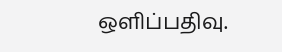ஒளிப்பதிவு.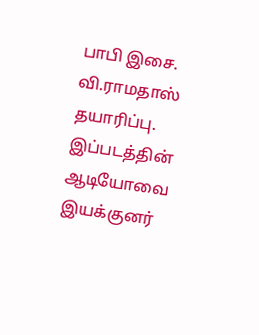பாபி இசை. வி.ராமதாஸ் தயாரிப்பு. இப்படத்தின் ஆடியோவை இயக்குனர்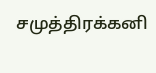சமுத்திரக்கனி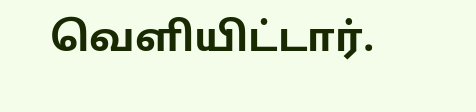வெளியிட்டார்.